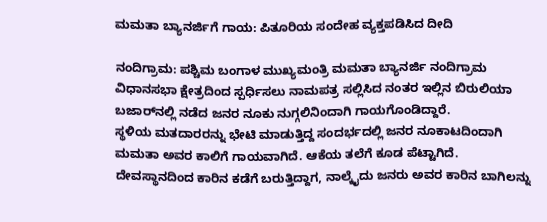ಮಮತಾ ಬ್ಯಾನರ್ಜಿಗೆ ಗಾಯ: ಪಿತೂರಿಯ ಸಂದೇಹ ವ್ಯಕ್ತಪಡಿಸಿದ ದೀದಿ

ನಂದಿಗ್ರಾಮ: ಪಶ್ಚಿಮ ಬಂಗಾಳ ಮುಖ್ಯಮಂತ್ರಿ ಮಮತಾ ಬ್ಯಾನರ್ಜಿ ನಂದಿಗ್ರಾಮ ವಿಧಾನಸಭಾ ಕ್ಷೇತ್ರದಿಂದ ಸ್ಪರ್ಧಿಸಲು ನಾಮಪತ್ರ ಸಲ್ಲಿಸಿದ ನಂತರ ಇಲ್ಲಿನ ಬಿರುಲಿಯಾ ಬಜಾರ್‌ನಲ್ಲಿ ನಡೆದ ಜನರ ನೂಕು ನುಗ್ಗಲಿನಿಂದಾಗಿ ಗಾಯಗೊಂಡಿದ್ದಾರೆ.
ಸ್ಥಳಿಯ ಮತದಾರರನ್ನು ಭೇಟಿ ಮಾಡುತ್ತಿದ್ದ ಸಂದರ್ಭದಲ್ಲಿ ಜನರ ನೂಕಾಟದಿಂದಾಗಿ ಮಮತಾ ಅವರ ಕಾಲಿಗೆ ಗಾಯವಾಗಿದೆ. ಆಕೆಯ ತಲೆಗೆ ಕೂಡ ಪೆಟ್ಟಾಗಿದೆ. ದೇವಸ್ಥಾನದಿಂದ ಕಾರಿನ ಕಡೆಗೆ ಬರುತ್ತಿದ್ದಾಗ, ನಾಲ್ಕೈದು ಜನರು ಅವರ ಕಾರಿನ ಬಾಗಿಲನ್ನು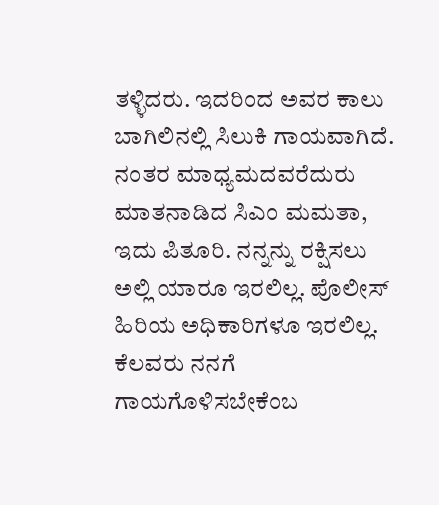ತಳ್ಳಿದರು. ಇದರಿಂದ ಅವರ ಕಾಲು ಬಾಗಿಲಿನಲ್ಲಿ ಸಿಲುಕಿ ಗಾಯವಾಗಿದೆ.
ನಂತರ ಮಾಧ್ಯಮದವರೆದುರು ಮಾತನಾಡಿದ ಸಿಎಂ ಮಮತಾ, ಇದು ಪಿತೂರಿ. ನನ್ನನ್ನು ರಕ್ಷಿಸಲು ಅಲ್ಲಿ ಯಾರೂ ಇರಲಿಲ್ಲ. ಪೊಲೀಸ್‌ ಹಿರಿಯ ಅಧಿಕಾರಿಗಳೂ ಇರಲಿಲ್ಲ. ಕೆಲವರು ನನಗೆ ಗಾಯಗೊಳಿಸಬೇಕೆಂಬ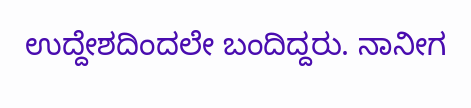ಉದ್ದೇಶದಿಂದಲೇ ಬಂದಿದ್ದರು. ನಾನೀಗ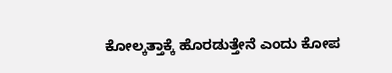ಕೋಲ್ಕತ್ತಾಕ್ಕೆ ಹೊರಡುತ್ತೇನೆ ಎಂದು ಕೋಪ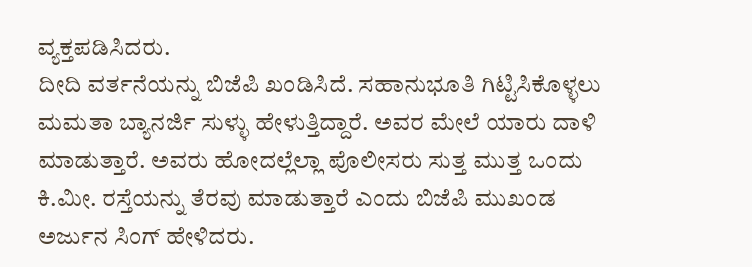ವ್ಯಕ್ತಪಡಿಸಿದರು.
ದೀದಿ ವರ್ತನೆಯನ್ನು ಬಿಜೆಪಿ ಖಂಡಿಸಿದೆ. ಸಹಾನುಭೂತಿ ಗಿಟ್ಟಿಸಿಕೊಳ್ಳಲು ಮಮತಾ ಬ್ಯಾನರ್ಜಿ ಸುಳ್ಳು ಹೇಳುತ್ತಿದ್ದಾರೆ. ಅವರ ಮೇಲೆ ಯಾರು ದಾಳಿ ಮಾಡುತ್ತಾರೆ. ಅವರು ಹೋದಲ್ಲೆಲ್ಲಾ ಪೊಲೀಸರು ಸುತ್ತ ಮುತ್ತ ಒಂದು ಕಿ.ಮೀ. ರಸ್ತೆಯನ್ನು ತೆರವು ಮಾಡುತ್ತಾರೆ ಎಂದು ಬಿಜೆಪಿ ಮುಖಂಡ ಅರ್ಜುನ ಸಿಂಗ್‌ ಹೇಳಿದರು.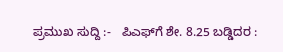ಪ್ರಮುಖ ಸುದ್ದಿ :-   ಪಿಎಫ್‌ಗೆ ಶೇ. 8.25 ಬಡ್ಡಿದರ :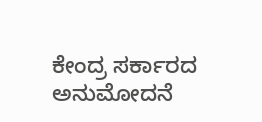ಕೇಂದ್ರ ಸರ್ಕಾರದ ಅನುಮೋದನೆ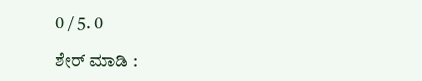0 / 5. 0

ಶೇರ್ ಮಾಡಿ :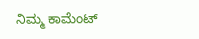ನಿಮ್ಮ ಕಾಮೆಂಟ್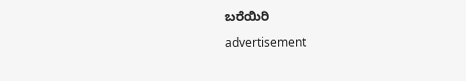ಬರೆಯಿರಿ

advertisement